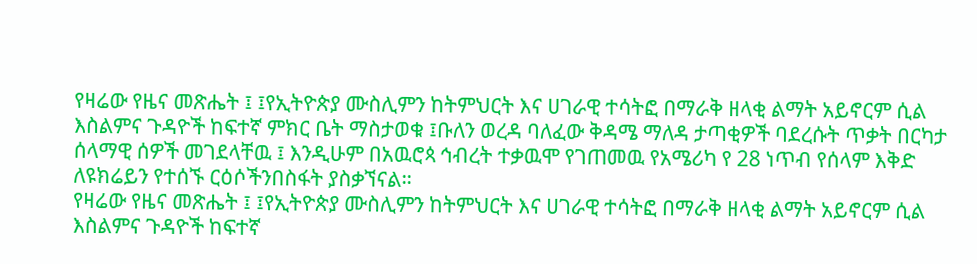የዛሬው የዜና መጽሔት ፤ ፤የኢትዮጵያ ሙስሊምን ከትምህርት እና ሀገራዊ ተሳትፎ በማራቅ ዘላቂ ልማት አይኖርም ሲል እስልምና ጉዳዮች ከፍተኛ ምክር ቤት ማስታወቁ ፤ቡለን ወረዳ ባለፈው ቅዳሜ ማለዳ ታጣቂዎች ባደረሱት ጥቃት በርካታ ሰላማዊ ሰዎች መገደላቸዉ ፤ እንዲሁም በአዉሮጳ ኅብረት ተቃዉሞ የገጠመዉ የአሜሪካ የ 28 ነጥብ የሰላም እቅድ ለዩክሬይን የተሰኙ ርዕሶችንበስፋት ያስቃኘናል።
የዛሬው የዜና መጽሔት ፤ ፤የኢትዮጵያ ሙስሊምን ከትምህርት እና ሀገራዊ ተሳትፎ በማራቅ ዘላቂ ልማት አይኖርም ሲል እስልምና ጉዳዮች ከፍተኛ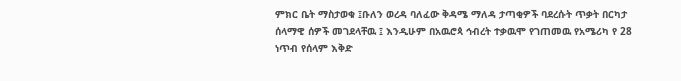ምክር ቤት ማስታወቁ ፤ቡለን ወረዳ ባለፈው ቅዳሜ ማለዳ ታጣቂዎች ባደረሱት ጥቃት በርካታ ሰላማዊ ሰዎች መገደላቸዉ ፤ እንዲሁም በአዉሮጳ ኅብረት ተቃዉሞ የገጠመዉ የአሜሪካ የ 28 ነጥብ የሰላም እቅድ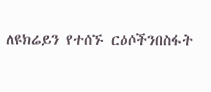ለዩክሬይን የተሰኙ ርዕሶችንበስፋት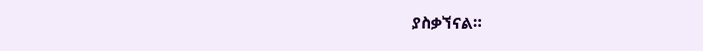ያስቃኘናል።